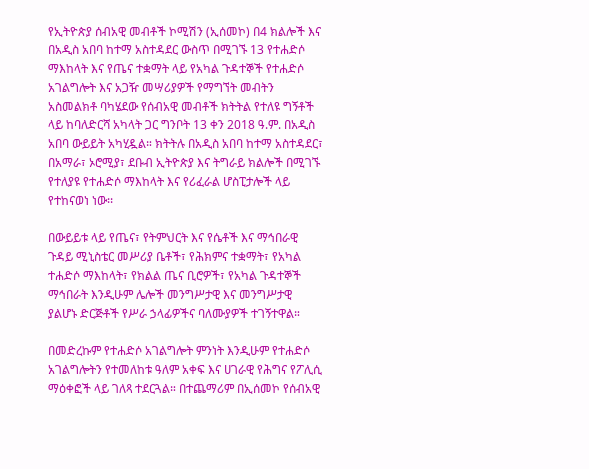የኢትዮጵያ ሰብአዊ መብቶች ኮሚሽን (ኢሰመኮ) በ4 ክልሎች እና በአዲስ አበባ ከተማ አስተዳደር ውስጥ በሚገኙ 13 የተሐድሶ ማእከላት እና የጤና ተቋማት ላይ የአካል ጉዳተኞች የተሐድሶ አገልግሎት እና አጋዥ መሣሪያዎች የማግኘት መብትን አስመልክቶ ባካሄደው የሰብአዊ መብቶች ክትትል የተለዩ ግኝቶች ላይ ከባለድርሻ አካላት ጋር ግንቦት 13 ቀን 2018 ዓ.ም. በአዲስ አበባ ውይይት አካሂዷል። ክትትሉ በአዲስ አበባ ከተማ አስተዳደር፣ በአማራ፣ ኦሮሚያ፣ ደቡብ ኢትዮጵያ እና ትግራይ ክልሎች በሚገኙ የተለያዩ የተሐድሶ ማእከላት እና የሪፈራል ሆስፒታሎች ላይ የተከናወነ ነው፡፡

በውይይቱ ላይ የጤና፣ የትምህርት እና የሴቶች እና ማኅበራዊ ጉዳይ ሚኒስቴር መሥሪያ ቤቶች፣ የሕክምና ተቋማት፣ የአካል ተሐድሶ ማእከላት፣ የክልል ጤና ቢሮዎች፣ የአካል ጉዳተኞች ማኅበራት እንዲሁም ሌሎች መንግሥታዊ እና መንግሥታዊ ያልሆኑ ድርጅቶች የሥራ ኃላፊዎችና ባለሙያዎች ተገኝተዋል።

በመድረኩም የተሐድሶ አገልግሎት ምንነት እንዲሁም የተሐድሶ አገልግሎትን የተመለከቱ ዓለም አቀፍ እና ሀገራዊ የሕግና የፖሊሲ ማዕቀፎች ላይ ገለጻ ተደርጓል። በተጨማሪም በኢሰመኮ የሰብአዊ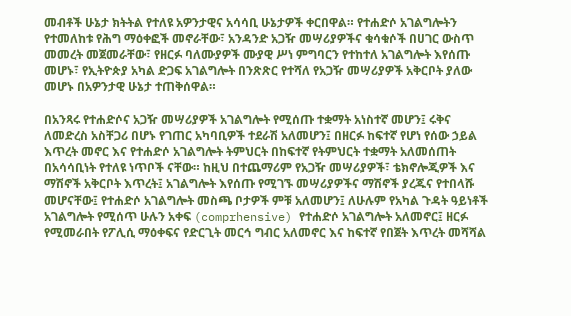መብቶች ሁኔታ ክትትል የተለዩ አዎንታዊና አሳሳቢ ሁኔታዎች ቀርበዋል። የተሐድሶ አገልግሎትን የተመለከቱ የሕግ ማዕቀፎች መኖራቸው፣ አንዳንድ አጋዥ መሣሪያዎችና ቁሳቁሶች በሀገር ውስጥ መመረት መጀመራቸው፣ የዘርፉ ባለሙያዎች ሙያዊ ሥነ ምግባርን የተከተለ አገልግሎት እየሰጡ መሆኑ፣ የኢትዮጵያ አካል ድጋፍ አገልግሎት በንጽጽር የተሻለ የአጋዥ መሣሪያዎች አቅርቦት ያለው መሆኑ በአዎንታዊ ሁኔታ ተጠቅሰዋል።

በአንጻሩ የተሐድሶና አጋዥ መሣሪያዎች አገልግሎት የሚሰጡ ተቋማት አነስተኛ መሆን፤ ሩቅና ለመድረስ አስቸጋሪ በሆኑ የገጠር አካባቢዎች ተደራሽ አለመሆን፤ በዘርፉ ከፍተኛ የሆነ የሰው ኃይል እጥረት መኖር እና የተሐድሶ አገልግሎት ትምህርት በከፍተኛ የትምህርት ተቋማት አለመሰጠት በአሳሳቢነት የተለዩ ነጥቦች ናቸው። ከዚህ በተጨማሪም የአጋዥ መሣሪያዎች፣ ቴክኖሎጂዎች እና ማሽኖች አቅርቦት እጥረት፤ አገልግሎት እየሰጡ የሚገኙ መሣሪያዎችና ማሽኖች ያረጁና የተበላሹ መሆናቸው፤ የተሐድሶ አገልግሎት መስጫ ቦታዎች ምቹ አለመሆን፤ ለሁሉም የአካል ጉዳት ዓይነቶች አገልግሎት የሚሰጥ ሁሉን አቀፍ (comprhensive) የተሐድሶ አገልግሎት አለመኖር፤ ዘርፉ የሚመራበት የፖሊሲ ማዕቀፍና የድርጊት መርኅ ግብር አለመኖር እና ከፍተኛ የበጀት እጥረት መሻሻል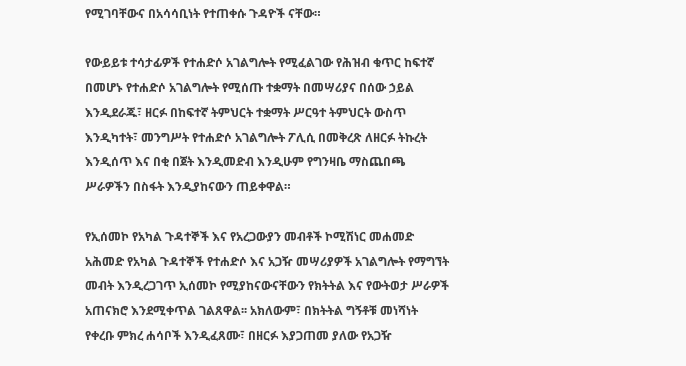የሚገባቸውና በአሳሳቢነት የተጠቀሱ ጉዳዮች ናቸው።

የውይይቱ ተሳታፊዎች የተሐድሶ አገልግሎት የሚፈልገው የሕዝብ ቁጥር ከፍተኛ በመሆኑ የተሐድሶ አገልግሎት የሚሰጡ ተቋማት በመሣሪያና በሰው ኃይል እንዲደራጁ፣ ዘርፉ በከፍተኛ ትምህርት ተቋማት ሥርዓተ ትምህርት ውስጥ እንዲካተት፣ መንግሥት የተሐድሶ አገልግሎት ፖሊሲ በመቅረጽ ለዘርፉ ትኩረት እንዲሰጥ እና በቂ በጀት እንዲመድብ እንዲሁም የግንዛቤ ማስጨበጫ ሥራዎችን በስፋት እንዲያከናውን ጠይቀዋል።

የኢሰመኮ የአካል ጉዳተኞች እና የአረጋውያን መብቶች ኮሚሽነር መሐመድ አሕመድ የአካል ጉዳተኞች የተሐድሶ እና አጋዥ መሣሪያዎች አገልግሎት የማግኘት መብት እንዲረጋገጥ ኢሰመኮ የሚያከናውናቸውን የክትትል እና የውትወታ ሥራዎች አጠናክሮ እንደሚቀጥል ገልጸዋል፡፡ አክለውም፣ በክትትል ግኝቶቹ መነሻነት የቀረቡ ምክረ ሐሳቦች እንዲፈጸሙ፣ በዘርፉ እያጋጠመ ያለው የአጋዥ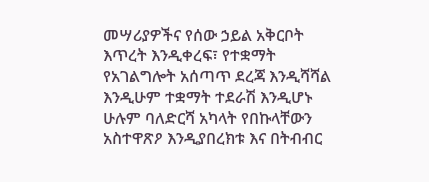መሣሪያዎችና የሰው ኃይል አቅርቦት እጥረት እንዲቀረፍ፣ የተቋማት የአገልግሎት አሰጣጥ ደረጃ እንዲሻሻል እንዲሁም ተቋማት ተደራሽ እንዲሆኑ ሁሉም ባለድርሻ አካላት የበኩላቸውን አስተዋጽዖ እንዲያበረክቱ እና በትብብር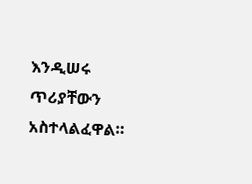እንዲሠሩ ጥሪያቸውን አስተላልፈዋል።